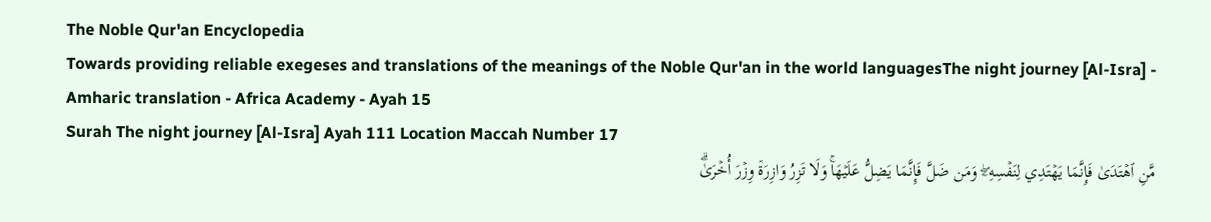The Noble Qur'an Encyclopedia
Towards providing reliable exegeses and translations of the meanings of the Noble Qur'an in the world languagesThe night journey [Al-Isra] - Amharic translation - Africa Academy - Ayah 15
Surah The night journey [Al-Isra] Ayah 111 Location Maccah Number 17
مَّنِ ٱهۡتَدَىٰ فَإِنَّمَا يَهۡتَدِي لِنَفۡسِهِۦۖ وَمَن ضَلَّ فَإِنَّمَا يَضِلُّ عَلَيۡهَاۚ وَلَا تَزِرُ وَازِرَةٞ وِزۡرَ أُخۡرَىٰۗ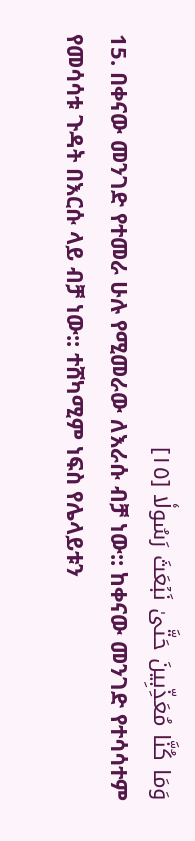وَمَا كُنَّا مُعَذِّبِينَ حَتَّىٰ نَبۡعَثَ رَسُولٗا [١٥]
15. በቀናው መንገድ የተመራ ሁሉ የሚመራው ለእራሱ ብቻ ነው:: ከቀናው መንገድ የተሳሳተም የመሳሳቱ ጉዳት በእርሱ ላይ ብቻ ነው:: ተሸካሚም ነፍስ የሌላይቱን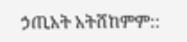ኃጢአት አትሸከምም::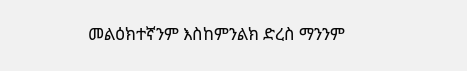መልዕክተኛንም እስከምንልክ ድረስ ማንንም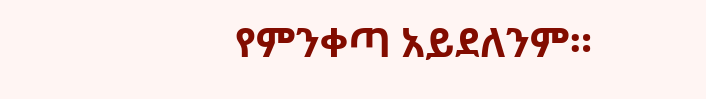የምንቀጣ አይደለንም።